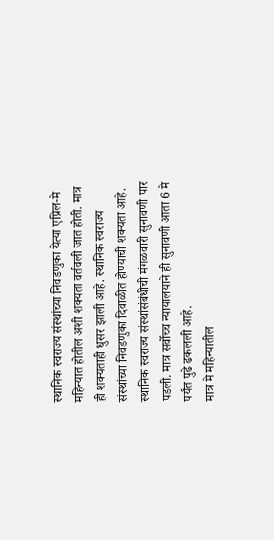स्थानिक स्वराज्य संस्थांच्या निवडणुका येत्या एप्रिल-मे महिन्यात होतील अशी शक्यता वर्तवली जात होती. मात्र ही शक्यताही धुसर झाली आहे. स्थानिक स्वराज्य संस्थांच्या निवडणुका दिवाळीत होण्याची शक्यता आहे. स्थानिक स्वराज्य संस्थांसंबंधीची मंगळवारी सुनावणी पार पडली. मात्र सर्वोच्च न्यायालयाने ही सुनावणी आता 6 मे पर्यंत पुढे ढकलली आहे.
मात्र मे महिन्यातील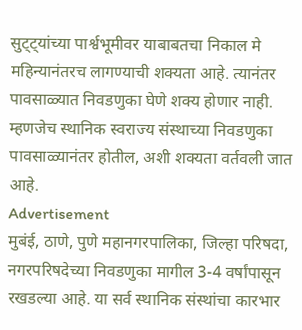सुट्ट्यांच्या पार्श्वभूमीवर याबाबतचा निकाल मे महिन्यानंतरच लागण्याची शक्यता आहे. त्यानंतर पावसाळ्यात निवडणुका घेणे शक्य होणार नाही. म्हणजेच स्थानिक स्वराज्य संस्थाच्या निवडणुका पावसाळ्यानंतर होतील, अशी शक्यता वर्तवली जात आहे.
Advertisement
मुबंई, ठाणे, पुणे महानगरपालिका, जिल्हा परिषदा, नगरपरिषदेच्या निवडणुका मागील 3-4 वर्षांपासून रखडल्या आहे. या सर्व स्थानिक संस्थांचा कारभार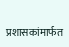प्रशासकांमार्फत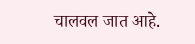चालवल जात आहे.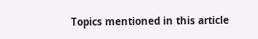Topics mentioned in this article